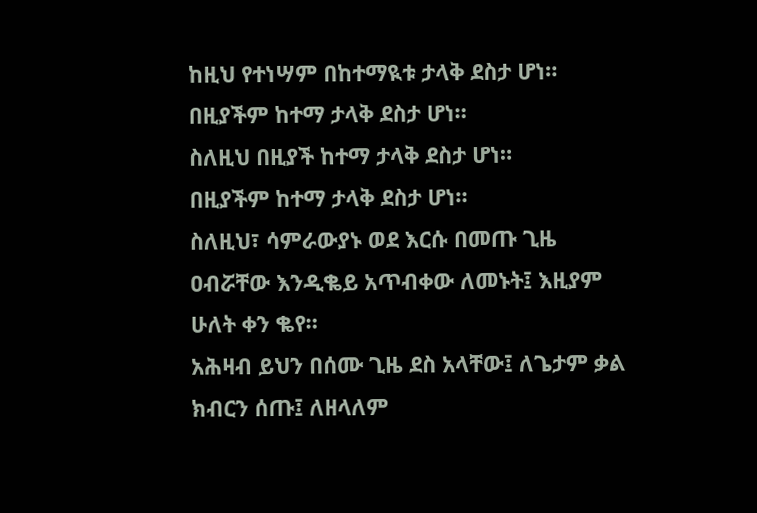ከዚህ የተነሣም በከተማዪቱ ታላቅ ደስታ ሆነ።
በዚያችም ከተማ ታላቅ ደስታ ሆነ።
ስለዚህ በዚያች ከተማ ታላቅ ደስታ ሆነ።
በዚያችም ከተማ ታላቅ ደስታ ሆነ።
ስለዚህ፣ ሳምራውያኑ ወደ እርሱ በመጡ ጊዜ ዐብሯቸው እንዲቈይ አጥብቀው ለመኑት፤ እዚያም ሁለት ቀን ቈየ።
አሕዛብ ይህን በሰሙ ጊዜ ደስ አላቸው፤ ለጌታም ቃል ክብርን ሰጡ፤ ለዘላለም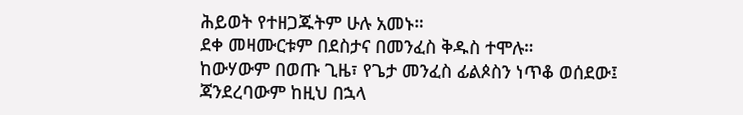ሕይወት የተዘጋጁትም ሁሉ አመኑ።
ደቀ መዛሙርቱም በደስታና በመንፈስ ቅዱስ ተሞሉ።
ከውሃውም በወጡ ጊዜ፣ የጌታ መንፈስ ፊልጶስን ነጥቆ ወሰደው፤ ጃንደረባውም ከዚህ በኋላ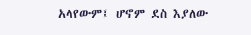አላየውም፤ ሆኖም ደስ እያለው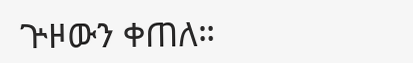ጕዞውን ቀጠለ።